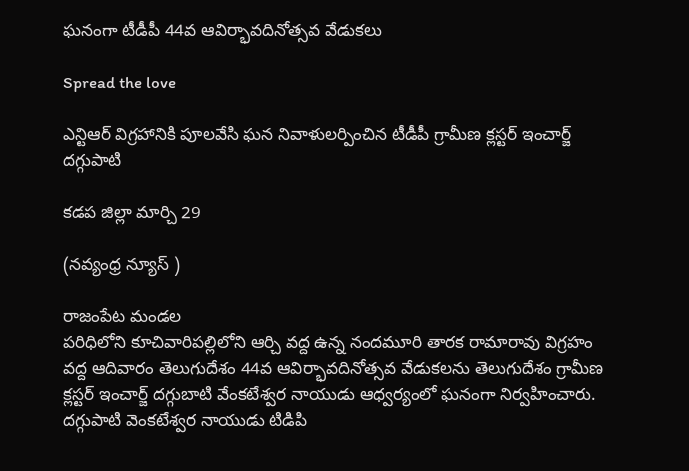ఘనంగా టీడీపీ 44వ ఆవిర్భావదినోత్సవ వేడుకలు

Spread the love

ఎన్టిఆర్ విగ్రహానికి పూలవేసి ఘన నివాళులర్పించిన టీడీపీ గ్రామీణ క్లస్టర్ ఇంచార్జ్ దగ్గుపాటి

కడప జిల్లా మార్చి 29

(నవ్యంధ్ర న్యూస్ )

రాజంపేట మండల
పరిధిలోని కూచివారిపల్లిలోని ఆర్చి వద్ద ఉన్న నందమూరి తారక రామారావు విగ్రహం వద్ద ఆదివారం తెలుగుదేశం 44వ ఆవిర్భావదినోత్సవ వేడుకలను తెలుగుదేశం గ్రామీణ క్లస్టర్ ఇంచార్జ్ దగ్గుబాటి వేంకటేశ్వర నాయుడు ఆధ్వర్యంలో ఘనంగా నిర్వహించారు.
దగ్గుపాటి వెంకటేశ్వర నాయుడు టిడిపి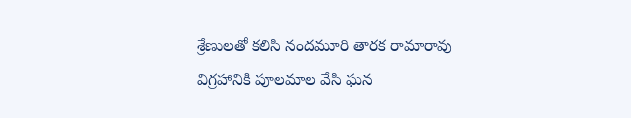శ్రేణులతో కలిసి నందమూరి తారక రామారావు విగ్రహానికి పూలమాల వేసి ఘన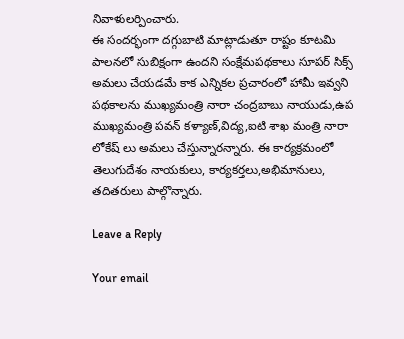నివాళులర్పించారు.
ఈ సందర్భంగా దగ్గుబాటి మాట్లాడుతూ రాష్టం కూటమి పాలనలో సుబిక్షంగా ఉందని సంక్షేమపథకాలు సూపర్ సిక్స్ అమలు చేయడమే కాక ఎన్నికల ప్రచారంలో హామీ ఇవ్వని పథకాలను ముఖ్యమంత్రి నారా చంద్రబాబు నాయుడు,ఉప
ముఖ్యమంత్రి పవన్ కళ్యాణ్,విద్య,ఐటి శాఖ మంత్రి నారా లోకేష్ లు అమలు చేస్తున్నారన్నారు. ఈ కార్యక్రమంలో తెలుగుదేశం నాయకులు, కార్యకర్తలు,అభిమానులు, తదితరులు పాల్గొన్నారు.

Leave a Reply

Your email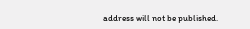address will not be published.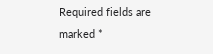Required fields are marked *